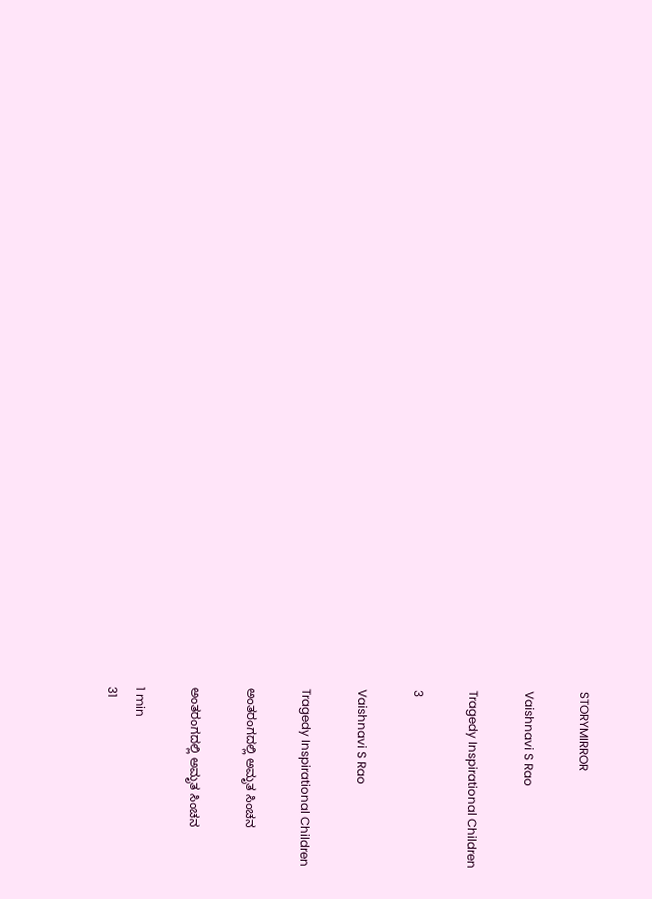STORYMIRROR

Vaishnavi S Rao

Tragedy Inspirational Children

3

Vaishnavi S Rao

Tragedy Inspirational Children

ಅಂತರಂಗದಲ್ಲಿ ಅಮೃತ ಸಿಂಚನ

ಅಂತರಂಗದಲ್ಲಿ ಅಮೃತ ಸಿಂಚನ

1 min
31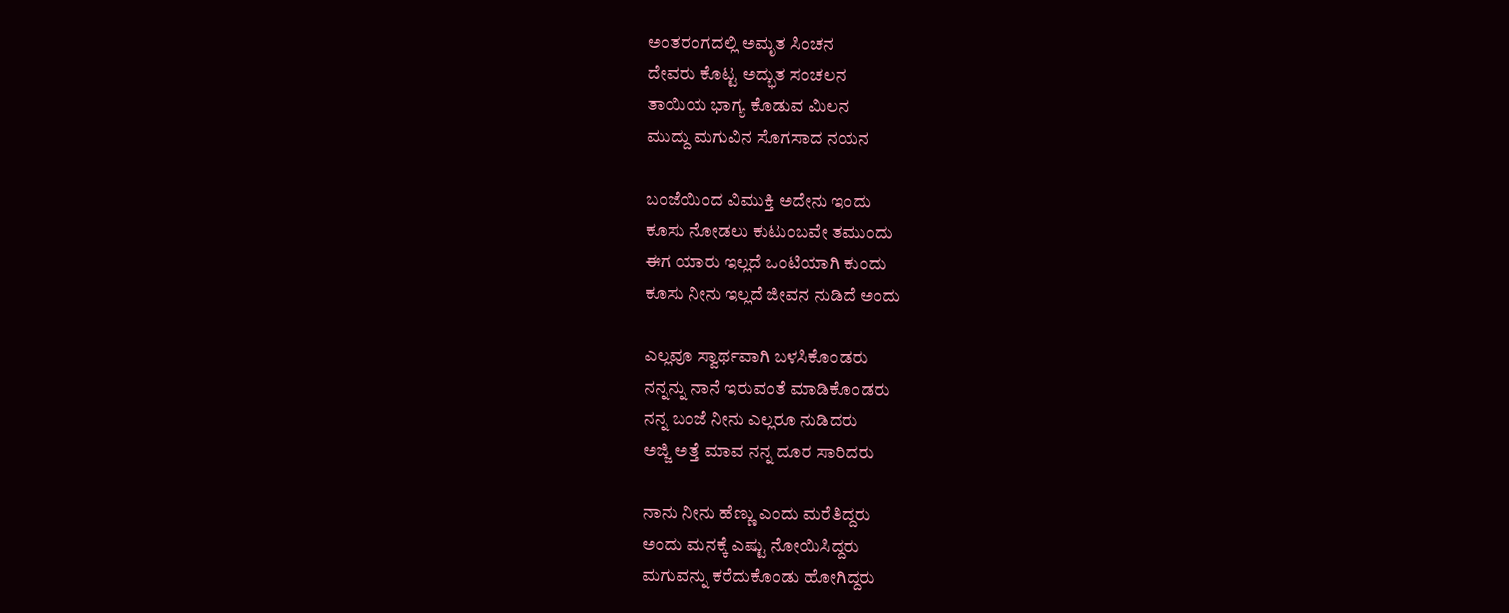ಅಂತರಂಗದಲ್ಲಿ ಅಮೃತ ಸಿಂಚನ
ದೇವರು ಕೊಟ್ಟ ಅದ್ಭುತ ಸಂಚಲನ
ತಾಯಿಯ ಭಾಗ್ಯ ಕೊಡುವ ಮಿಲನ
ಮುದ್ದು ಮಗುವಿನ ಸೊಗಸಾದ ನಯನ

ಬಂಜೆಯಿಂದ ವಿಮುಕ್ತಿ ಅದೇನು ಇಂದು
ಕೂಸು ನೋಡಲು ಕುಟುಂಬವೇ ತಮುಂದು
ಈಗ ಯಾರು ಇಲ್ಲದೆ ಒಂಟಿಯಾಗಿ ಕುಂದು
ಕೂಸು ನೀನು ಇಲ್ಲದೆ ಜೀವನ ನುಡಿದೆ ಅಂದು

ಎಲ್ಲವೂ ಸ್ವಾರ್ಥವಾಗಿ ಬಳಸಿಕೊಂಡರು
ನನ್ನನ್ನು ನಾನೆ ಇರುವಂತೆ ಮಾಡಿಕೊಂಡರು
ನನ್ನ ಬಂಜೆ ನೀನು ಎಲ್ಲರೂ ನುಡಿದರು
ಅಜ್ಜಿ ಅತ್ತೆ ಮಾವ ನನ್ನ ದೂರ ಸಾರಿದರು

ನಾನು ನೀನು ಹೆಣ್ಣು ಎಂದು ಮರೆತಿದ್ದರು
ಅಂದು ಮನಕ್ಕೆ ಎಷ್ಟು ನೋಯಿಸಿದ್ದರು
ಮಗುವನ್ನು ಕರೆದುಕೊಂಡು ಹೋಗಿದ್ದರು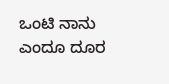ಒಂಟಿ ನಾನು ಎಂದೂ ದೂರ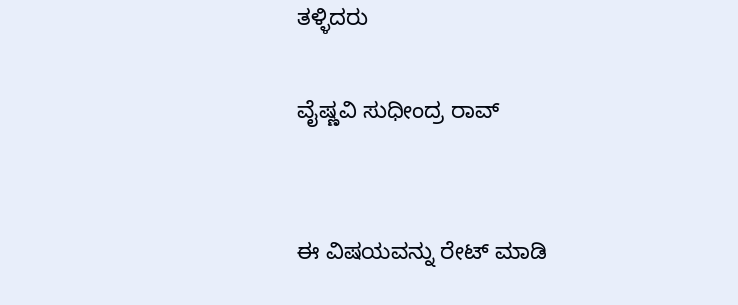ತಳ್ಳಿದರು

ವೈಷ್ಣವಿ ಸುಧೀಂದ್ರ ರಾವ್


ಈ ವಿಷಯವನ್ನು ರೇಟ್ ಮಾಡಿ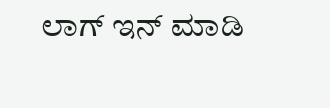ಲಾಗ್ ಇನ್ ಮಾಡಿ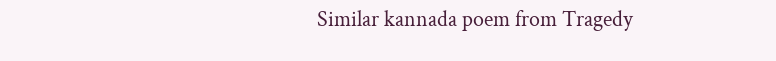Similar kannada poem from Tragedy